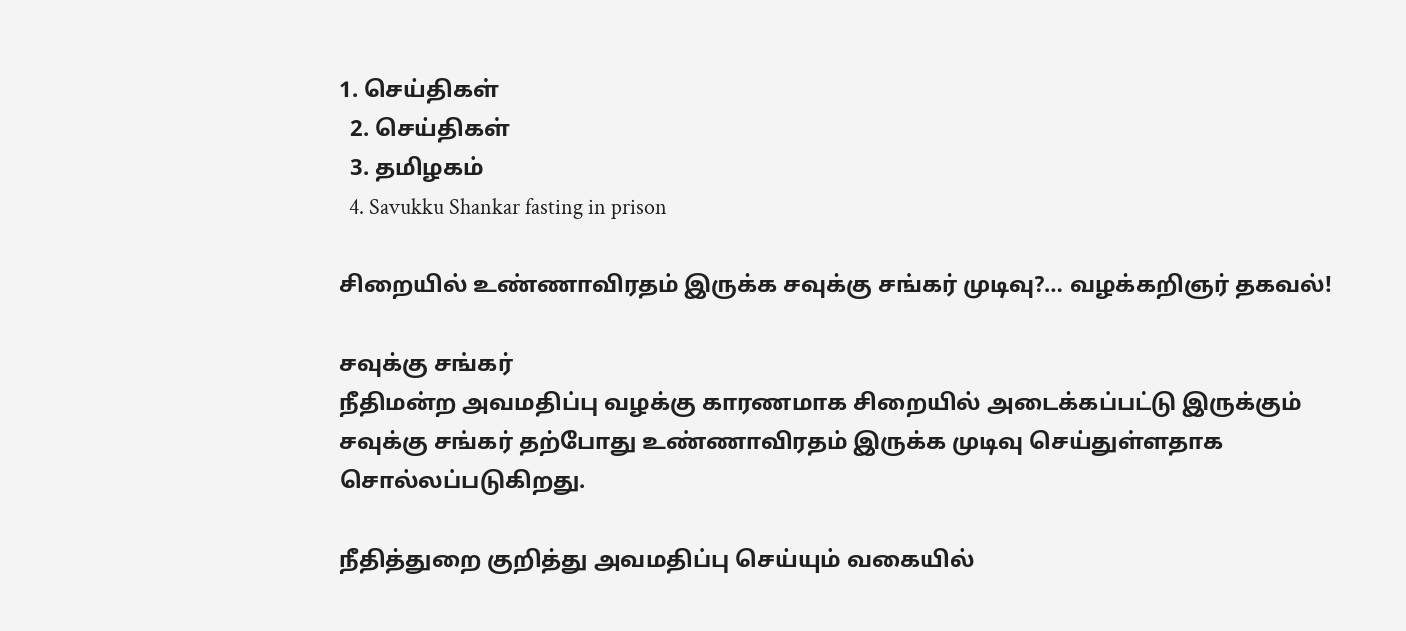1. செய்திகள்
  2. செய்திகள்
  3. த‌மிழக‌ம்
  4. Savukku Shankar fasting in prison

சிறையில் உண்ணாவிரதம் இருக்க சவுக்கு சங்கர் முடிவு?… வழக்கறிஞர் தகவல்!

சவுக்கு சங்கர்
நீதிமன்ற அவமதிப்பு வழக்கு காரணமாக சிறையில் அடைக்கப்பட்டு இருக்கும் சவுக்கு சங்கர் தற்போது உண்ணாவிரதம் இருக்க முடிவு செய்துள்ளதாக சொல்லப்படுகிறது.

நீதித்துறை குறித்து அவமதிப்பு செய்யும் வகையில்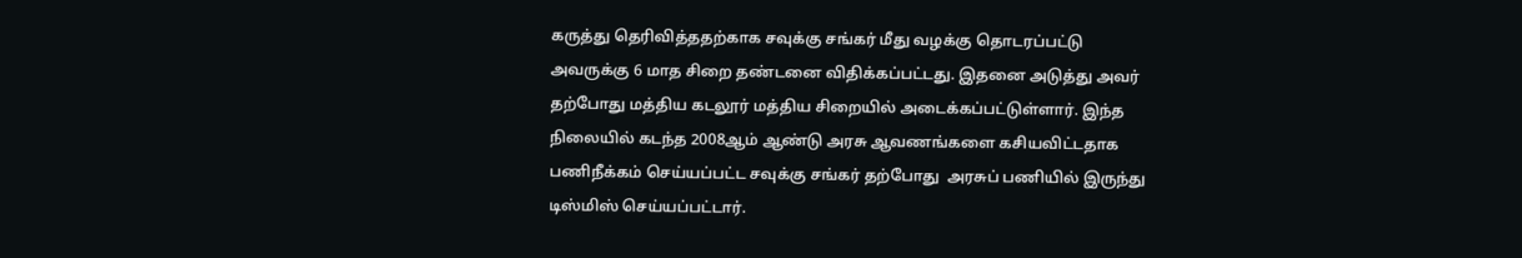கருத்து தெரிவித்ததற்காக சவுக்கு சங்கர் மீது வழக்கு தொடரப்பட்டு அவருக்கு 6 மாத சிறை தண்டனை விதிக்கப்பட்டது. இதனை அடுத்து அவர் தற்போது மத்திய கடலூர் மத்திய சிறையில் அடைக்கப்பட்டுள்ளார். இந்த நிலையில் கடந்த 2008ஆம் ஆண்டு அரசு ஆவணங்களை கசியவிட்டதாக பணிநீக்கம் செய்யப்பட்ட சவுக்கு சங்கர் தற்போது  அரசுப் பணியில் இருந்து டிஸ்மிஸ் செய்யப்பட்டார்.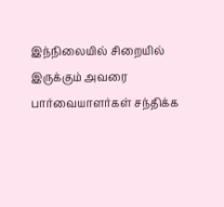இந்நிலையில் சிறையில் இருக்கும் அவரை பார்வையாளர்கள் சந்திக்க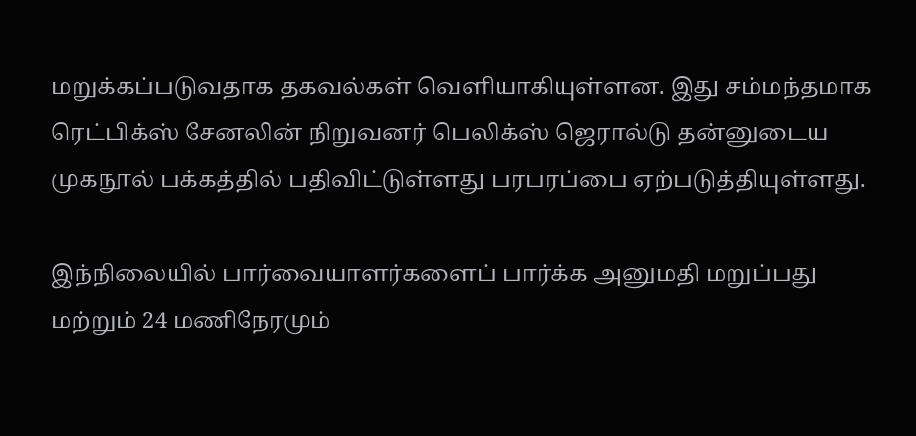மறுக்கப்படுவதாக தகவல்கள் வெளியாகியுள்ளன. இது சம்மந்தமாக ரெட்பிக்ஸ் சேனலின் நிறுவனர் பெலிக்ஸ் ஜெரால்டு தன்னுடைய முகநூல் பக்கத்தில் பதிவிட்டுள்ளது பரபரப்பை ஏற்படுத்தியுள்ளது.

இந்நிலையில் பார்வையாளர்களைப் பார்க்க அனுமதி மறுப்பது மற்றும் 24 மணிநேரமும்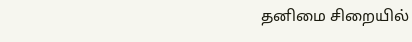தனிமை சிறையில்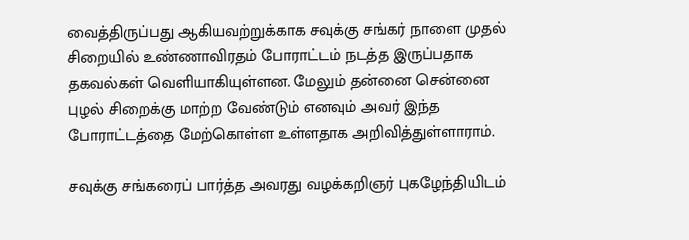வைத்திருப்பது ஆகியவற்றுக்காக சவுக்கு சங்கர் நாளை முதல் சிறையில் உண்ணாவிரதம் போராட்டம் நடத்த இருப்பதாக தகவல்கள் வெளியாகியுள்ளன. மேலும் தன்னை சென்னை புழல் சிறைக்கு மாற்ற வேண்டும் எனவும் அவர் இந்த போராட்டத்தை மேற்கொள்ள உள்ளதாக அறிவித்துள்ளாராம்.

சவுக்கு சங்கரைப் பார்த்த அவரது வழக்கறிஞர் புகழேந்தியிடம்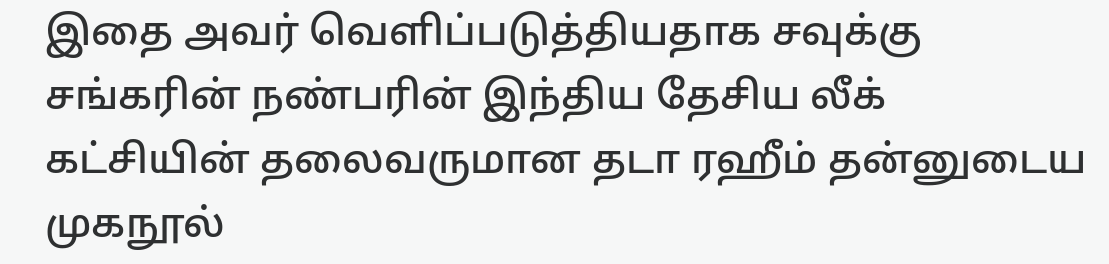இதை அவர் வெளிப்படுத்தியதாக சவுக்கு சங்கரின் நண்பரின் இந்திய தேசிய லீக் கட்சியின் தலைவருமான தடா ரஹீம் தன்னுடைய முகநூல்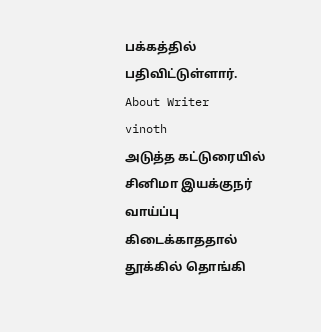பக்கத்தில் பதிவிட்டுள்ளார்.
About Writer
vinoth
அடுத்த கட்டுரையில்
சினிமா இயக்குநர் வாய்ப்பு கிடைக்காததால் தூக்கில் தொங்கி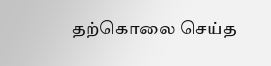தற்கொலை செய்த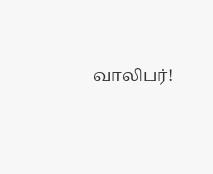வாலிபர்!